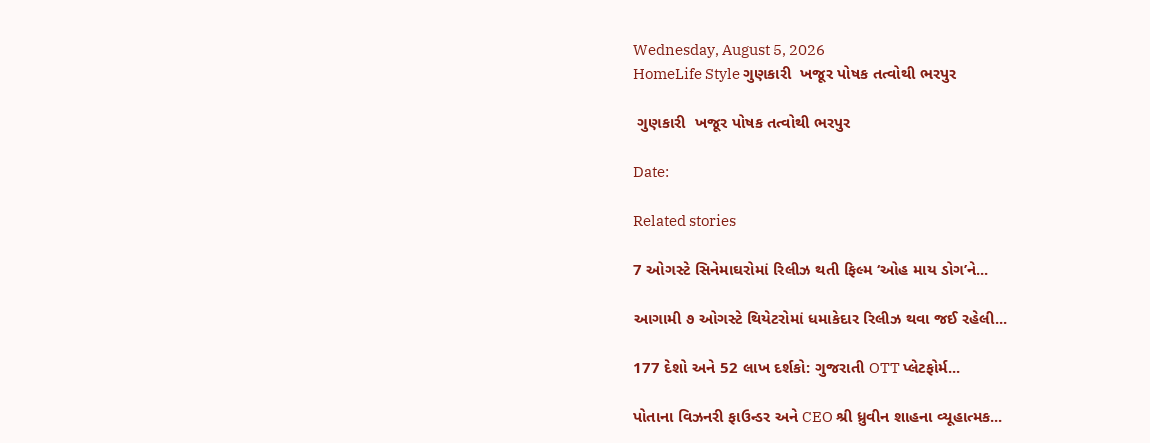Wednesday, August 5, 2026
HomeLife Style ગુણકારી  ખજૂર પોષક તત્વોથી ભરપુર

 ગુણકારી  ખજૂર પોષક તત્વોથી ભરપુર

Date:

Related stories

7 ઓગસ્ટે સિનેમાઘરોમાં રિલીઝ થતી ફિલ્મ ‘ઓહ માય ડોગ’ને...

આગામી ૭ ઓગસ્ટે થિયેટરોમાં ધમાકેદાર રિલીઝ થવા જઈ રહેલી...

177 દેશો અને 52 લાખ દર્શકો: ગુજરાતી OTT પ્લેટફોર્મ...

પોતાના વિઝનરી ફાઉન્ડર અને CEO શ્રી ધ્રુવીન શાહના વ્યૂહાત્મક...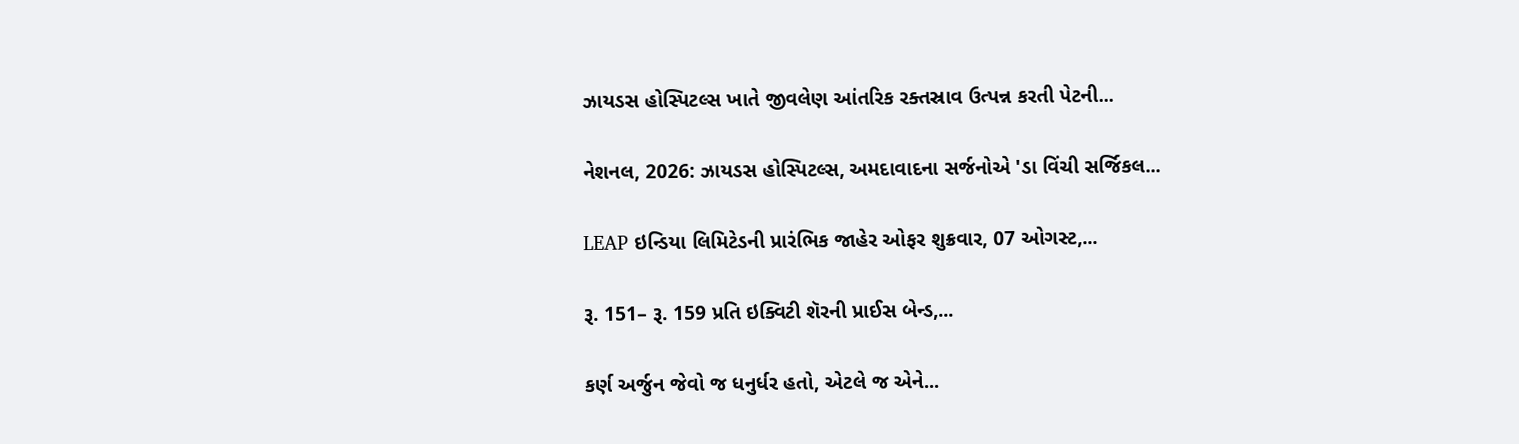ઝાયડસ હોસ્પિટલ્સ ખાતે જીવલેણ આંતરિક રક્તસ્રાવ ઉત્પન્ન કરતી પેટની...

નેશનલ, 2026: ઝાયડસ હોસ્પિટલ્સ, અમદાવાદના સર્જનોએ 'ડા વિંચી સર્જિકલ...

LEAP ઇન્ડિયા લિમિટેડની પ્રારંભિક જાહેર ઓફર શુક્રવાર, 07 ઓગસ્ટ,...

રૂ. 151– રૂ. 159 પ્રતિ ઇક્વિટી શૅરની પ્રાઈસ બેન્ડ,...

કર્ણ અર્જુન જેવો જ ધનુર્ધર હતો, એટલે જ એને...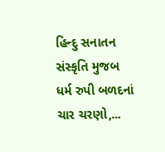હિન્દુ સનાતન સંસ્કૃતિ મુજબ ધર્મ રુપી બળદનાં ચાર ચરણો,...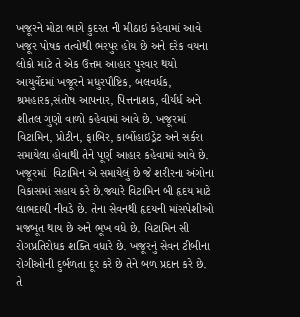ખજૂરને મોટા ભાગે કુદરત ની મીઠાઇ કહેવામાં આવે ખજૂર પોષક તત્વોથી ભરપુર હોય છે અને દરેક વયના લોકો માટે તે એક ઉત્તમ આહાર પુરવાર થયો  આયુર્વેદમાં ખજૂરને મધુરપૌષ્ટિક, બલવર્ધક, શ્રમહારક,સંતોષ આપનાર, પિત્તનાશક, વીર્યર્ધ અને શીતલ ગુણો વાળો કહેવામાં આવે છે. ખજૂરમાં વિટામિન, પ્રોટીન, ફાબિર, કાર્બોહાઇડ્રેટ અને સર્કરા સમાયેલા હોવાથી તેને પૂર્ણ આહાર કહેવામાં આવે છે.  ખજૂરમાં  વિટામિન એ સમાયેલું છે જે શરીરના અંગોના વિકાસમાં સહાય કરે છે.જ્યારે વિટામિન બી હૃદય માટે લાભદાયી નીવડે છે. તેના સેવનથી હૃદયની માંસપેશીઓ મજબૂત થાય છે અને ભૂખ વધે છે. વિટામિન સી રોગપ્રતિરોધક શક્તિ વધારે છે. ખજૂરનું સેવન ટીબીના રોગીઓની દુર્બળતા દૂર કરે છે તેને બળ પ્રદાન કરે છે. તે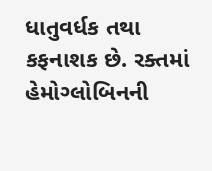ધાતુવર્ધક તથા કફનાશક છે. રક્તમાં હેમોગ્લોબિનની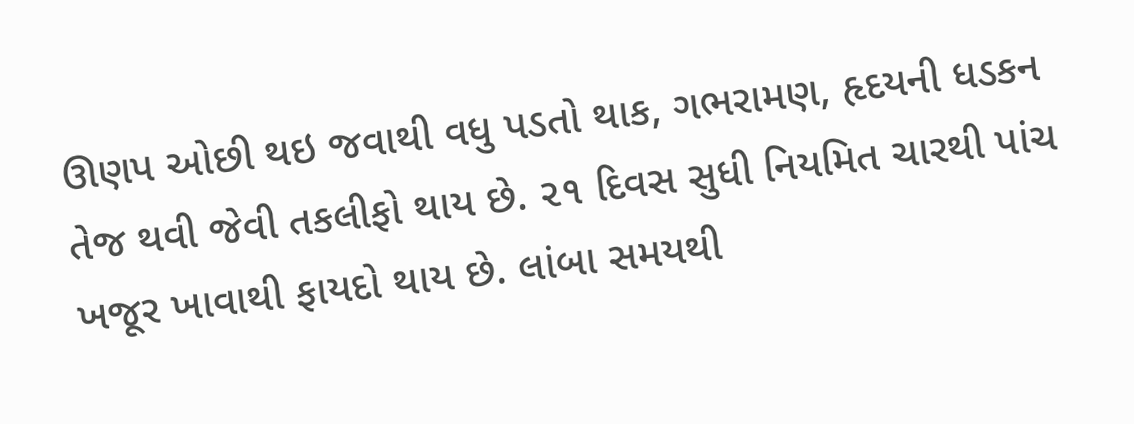ઊણપ ઓછી થઇ જવાથી વધુ પડતો થાક, ગભરામણ, હૃદયની ધડકન તેજ થવી જેવી તકલીફો થાય છે. ૨૧ દિવસ સુધી નિયમિત ચારથી પાંચ ખજૂર ખાવાથી ફાયદો થાય છે. લાંબા સમયથી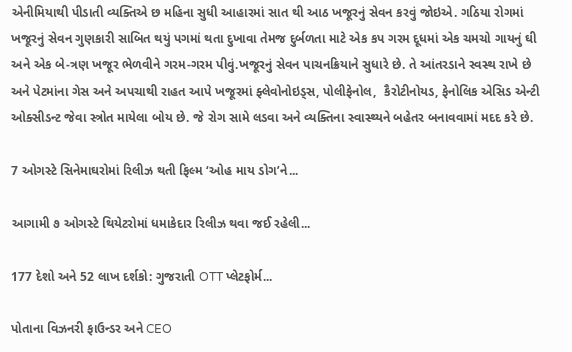એનીમિયાથી પીડાતી વ્યક્તિએ છ મહિના સુધી આહારમાં સાત થી આઠ ખજૂરનું સેવન કરવું જોઇએ. ગઠિયા રોગમાં ખજૂરનું સેવન ગુણકારી સાબિત થયું પગમાં થતા દુખાવા તેમજ દુર્બળતા માટે એક કપ ગરમ દૂધમાં એક ચમચો ગાયનું ઘી અને એક બે-ત્રણ ખજૂર ભેળવીને ગરમ-ગરમ પીવું.ખજૂરનું સેવન પાચનક્રિયાને સુધારે છે. તે આંતરડાને સ્વસ્થ રાખે છે અને પેટમાંના ગેસ અને અપચાથી રાહત આપે ખજૂરમાં ફ્લેવોનોઇડ્સ, પોલીફેનોલ,  કૈરોટીનોયડ, ફેનોલિક એસિડ એન્ટી ઓક્સીડન્ટ જેવા સ્ત્રોત માયેલા બોય છે. જે રોગ સામે લડવા અને વ્યક્તિના સ્વાસ્થ્યને બહેતર બનાવવામાં મદદ કરે છે.

7 ઓગસ્ટે સિનેમાઘરોમાં રિલીઝ થતી ફિલ્મ ‘ઓહ માય ડોગ’ને...

આગામી ૭ ઓગસ્ટે થિયેટરોમાં ધમાકેદાર રિલીઝ થવા જઈ રહેલી...

177 દેશો અને 52 લાખ દર્શકો: ગુજરાતી OTT પ્લેટફોર્મ...

પોતાના વિઝનરી ફાઉન્ડર અને CEO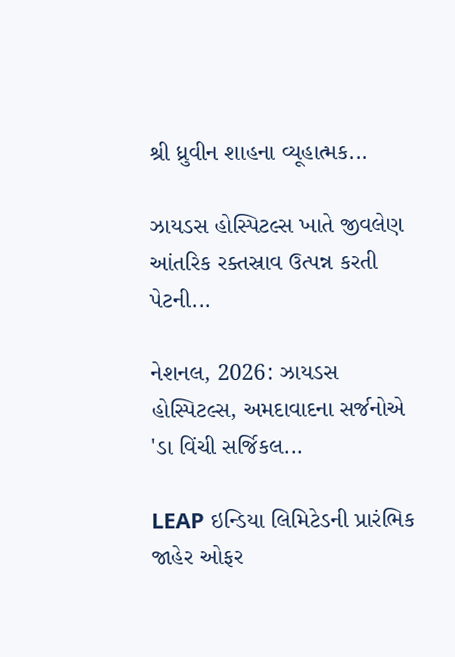શ્રી ધ્રુવીન શાહના વ્યૂહાત્મક...

ઝાયડસ હોસ્પિટલ્સ ખાતે જીવલેણ આંતરિક રક્તસ્રાવ ઉત્પન્ન કરતી પેટની...

નેશનલ, 2026: ઝાયડસ હોસ્પિટલ્સ, અમદાવાદના સર્જનોએ 'ડા વિંચી સર્જિકલ...

LEAP ઇન્ડિયા લિમિટેડની પ્રારંભિક જાહેર ઓફર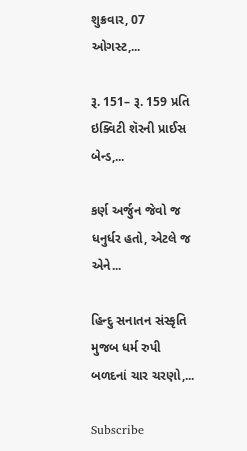શુક્રવાર, 07 ઓગસ્ટ,...

રૂ. 151– રૂ. 159 પ્રતિ ઇક્વિટી શૅરની પ્રાઈસ બેન્ડ,...

કર્ણ અર્જુન જેવો જ ધનુર્ધર હતો, એટલે જ એને...

હિન્દુ સનાતન સંસ્કૃતિ મુજબ ધર્મ રુપી બળદનાં ચાર ચરણો,...

Subscribe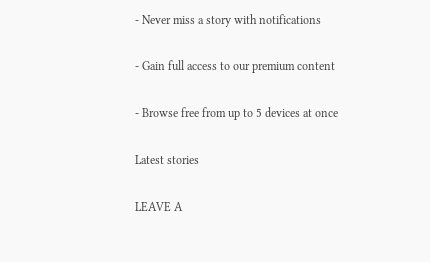- Never miss a story with notifications

- Gain full access to our premium content

- Browse free from up to 5 devices at once

Latest stories

LEAVE A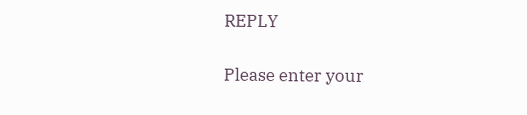REPLY

Please enter your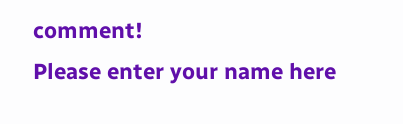comment!
Please enter your name here